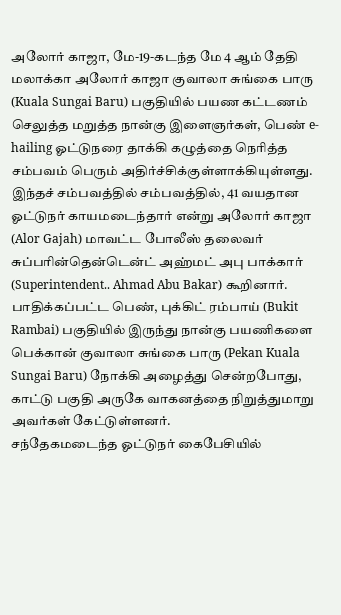அலோர் காஜா, மே-19-கடந்த மே 4 ஆம் தேதி மலாக்கா அலோர் காஜா குவாலா சுங்கை பாரு (Kuala Sungai Baru) பகுதியில் பயண கட்டணம் செலுத்த மறுத்த நான்கு இளைஞர்கள், பெண் e-hailing ஓட்டுநரை தாக்கி கழுத்தை நெரித்த சம்பவம் பெரும் அதிர்ச்சிக்குள்ளாக்கியுள்ளது.
இந்தச் சம்பவத்தில் சம்பவத்தில், 41 வயதான ஓட்டுநர் காயமடைந்தார் என்று அலோர் காஜா (Alor Gajah) மாவட்ட போலீஸ் தலைவர் சுப்பரின்தென்டென்ட் அஹ்மட் அபு பாக்கார் (Superintendent.. Ahmad Abu Bakar) கூறினார்.
பாதிக்கப்பட்ட பெண், புக்கிட் ரம்பாய் (Bukit Rambai) பகுதியில் இருந்து நான்கு பயணிகளை பெக்கான் குவாலா சுங்கை பாரு (Pekan Kuala Sungai Baru) நோக்கி அழைத்து சென்றபோது, காட்டு பகுதி அருகே வாகனத்தை நிறுத்துமாறு அவர்கள் கேட்டுள்ளனர்.
சந்தேகமடைந்த ஓட்டுநர் கைபேசியில்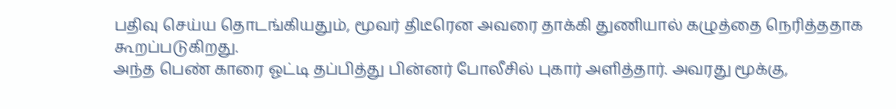பதிவு செய்ய தொடங்கியதும், மூவர் திடீரென அவரை தாக்கி துணியால் கழுத்தை நெரித்ததாக கூறப்படுகிறது.
அந்த பெண் காரை ஓட்டி தப்பித்து பின்னர் போலீசில் புகார் அளித்தார். அவரது மூக்கு,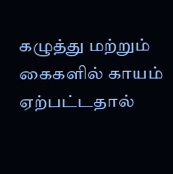கழுத்து மற்றும் கைகளில் காயம் ஏற்பட்டதால்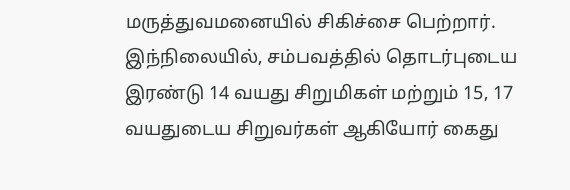மருத்துவமனையில் சிகிச்சை பெற்றார்.
இந்நிலையில், சம்பவத்தில் தொடர்புடைய இரண்டு 14 வயது சிறுமிகள் மற்றும் 15, 17 வயதுடைய சிறுவர்கள் ஆகியோர் கைது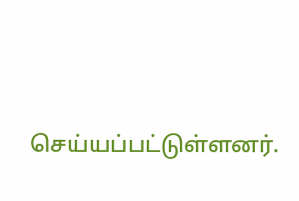செய்யப்பட்டுள்ளனர்.